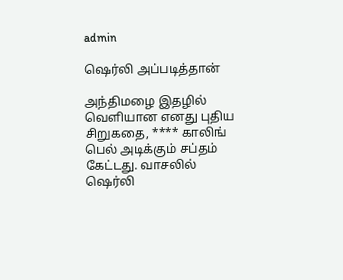admin

ஷெர்லி அப்படித்தான்

அந்திமழை இதழில் வெளியான எனது புதிய சிறுகதை, **** காலிங் பெல் அடிக்கும் சப்தம் கேட்டது. வாசலில் ஷெர்லி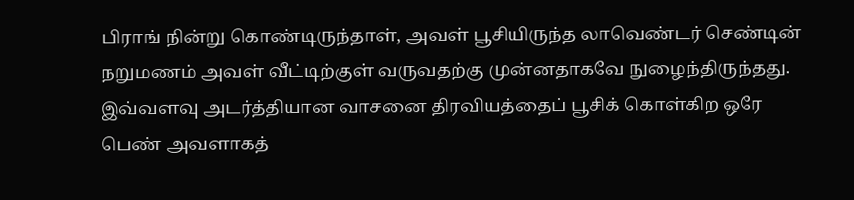பிராங் நின்று கொண்டிருந்தாள், அவள் பூசியிருந்த லாவெண்டர் செண்டின் நறுமணம் அவள் வீட்டிற்குள் வருவதற்கு முன்னதாகவே நுழைந்திருந்தது. இவ்வளவு அடர்த்தியான வாசனை திரவியத்தைப் பூசிக் கொள்கிற ஒரே பெண் அவளாகத்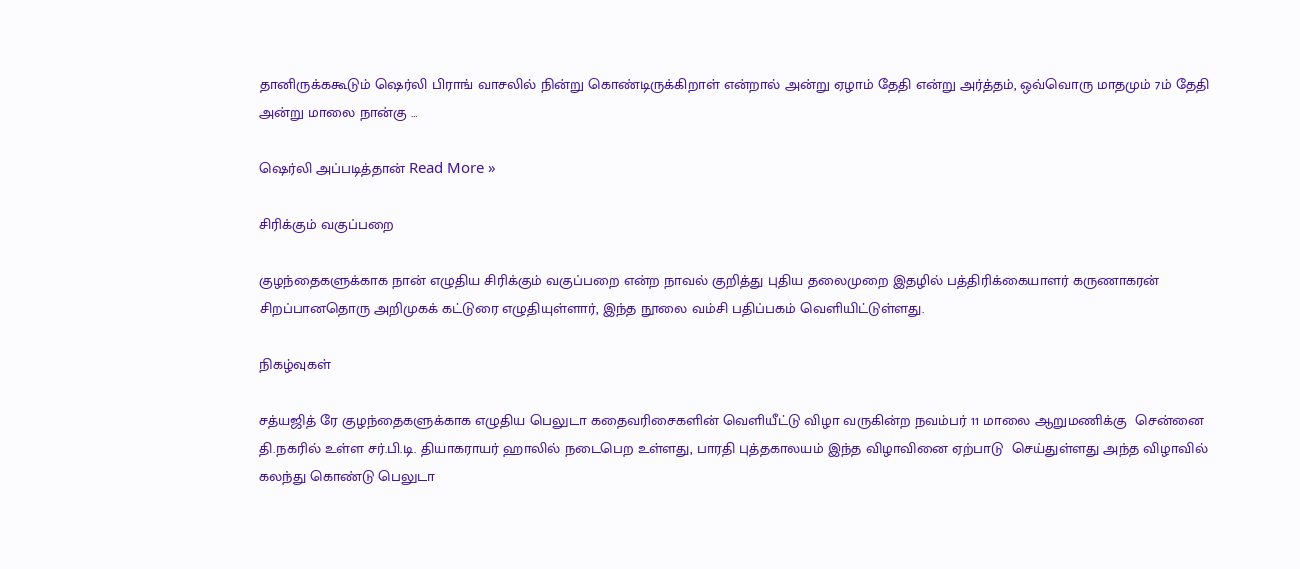தானிருக்ககூடும் ஷெர்லி பிராங் வாசலில் நின்று கொண்டிருக்கிறாள் என்றால் அன்று ஏழாம் தேதி என்று அர்த்தம், ஒவ்வொரு மாதமும் 7ம் தேதி அன்று மாலை நான்கு …

ஷெர்லி அப்படித்தான் Read More »

சிரிக்கும் வகுப்பறை

குழந்தைகளுக்காக நான் எழுதிய சிரிக்கும் வகுப்பறை என்ற நாவல் குறித்து புதிய தலைமுறை இதழில் பத்திரிக்கையாளர் கருணாகரன் சிறப்பானதொரு அறிமுகக் கட்டுரை எழுதியுள்ளார், இந்த நூலை வம்சி பதிப்பகம் வெளியிட்டுள்ளது.

நிகழ்வுகள்

சத்யஜித் ரே குழந்தைகளுக்காக எழுதிய பெலுடா கதைவரிசைகளின் வெளியீட்டு விழா வருகின்ற நவம்பர் 11 மாலை ஆறுமணிக்கு  சென்னை  தி.நகரில் உள்ள சர்.பி.டி. தியாகராயர் ஹாலில் நடைபெற உள்ளது, பாரதி புத்தகாலயம் இந்த விழாவினை ஏற்பாடு  செய்துள்ளது அந்த விழாவில் கலந்து கொண்டு பெலுடா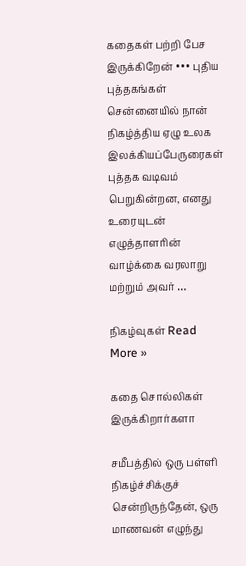கதைகள் பற்றி பேச இருக்கிறேன் ••• புதிய புத்தகங்கள் சென்னையில் நான் நிகழ்த்திய ஏழு உலக இலக்கியப்பேருரைகள் புத்தக வடிவம் பெறுகின்றன, எனது உரையுடன் எழுத்தாளரின் வாழ்க்கை வரலாறு  மற்றும் அவர் …

நிகழ்வுகள் Read More »

கதை சொல்லிகள் இருக்கிறார்களா

சமீபத்தில் ஒரு பள்ளி நிகழ்ச்சிக்குச் சென்றிருந்தேன், ஒரு மாணவன் எழுந்து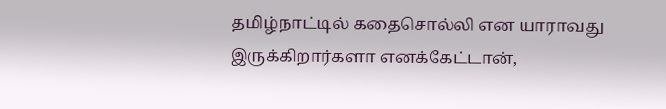தமிழ்நாட்டில் கதைசொல்லி என யாராவது இருக்கிறார்களா எனக்கேட்டான்,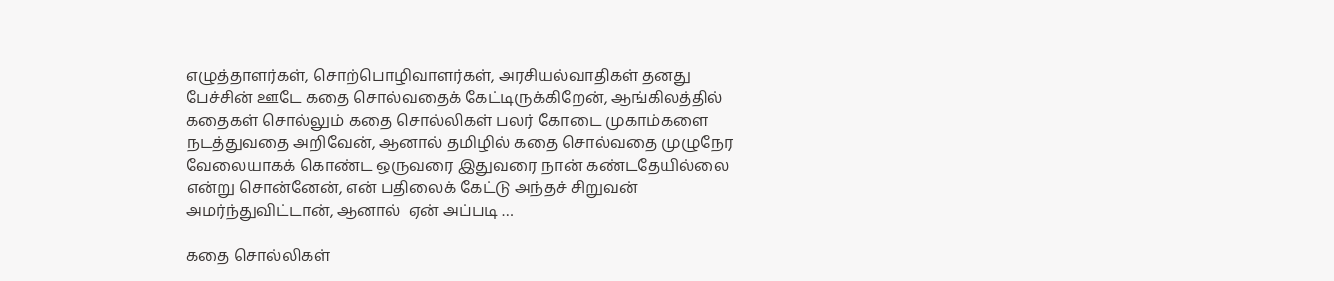எழுத்தாளர்கள், சொற்பொழிவாளர்கள், அரசியல்வாதிகள் தனது பேச்சின் ஊடே கதை சொல்வதைக் கேட்டிருக்கிறேன், ஆங்கிலத்தில் கதைகள் சொல்லும் கதை சொல்லிகள் பலர் கோடை முகாம்களை நடத்துவதை அறிவேன், ஆனால் தமிழில் கதை சொல்வதை முழுநேர வேலையாகக் கொண்ட ஒருவரை இதுவரை நான் கண்டதேயில்லை என்று சொன்னேன், என் பதிலைக் கேட்டு அந்தச் சிறுவன் அமர்ந்துவிட்டான், ஆனால்  ஏன் அப்படி …

கதை சொல்லிகள்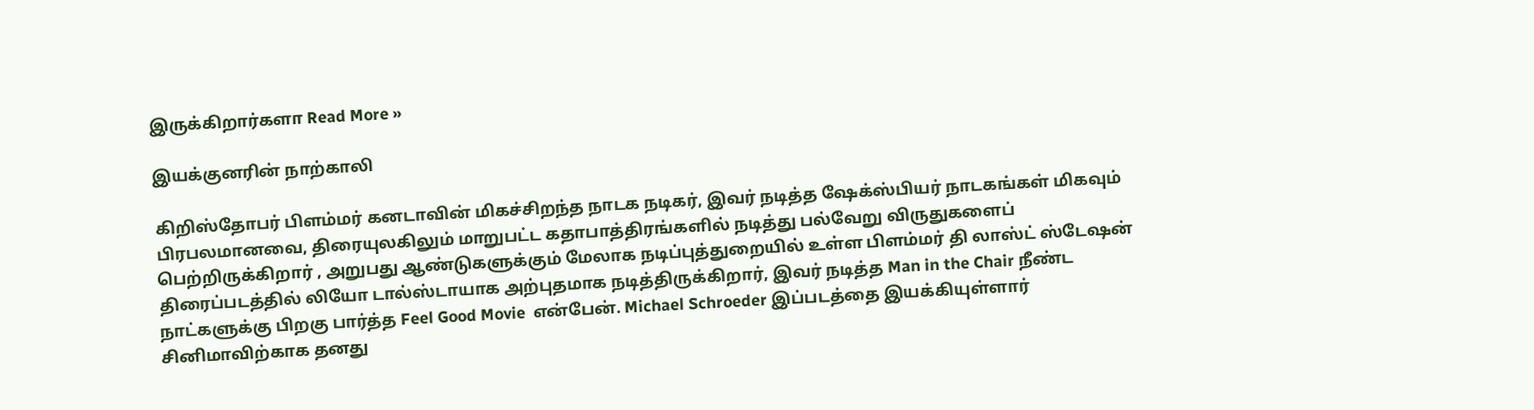இருக்கிறார்களா Read More »

இயக்குனரின் நாற்காலி

கிறிஸ்தோபர் பிளம்மர் கனடாவின் மிகச்சிறந்த நாடக நடிகர், இவர் நடித்த ஷேக்ஸ்பியர் நாடகங்கள் மிகவும் பிரபலமானவை, திரையுலகிலும் மாறுபட்ட கதாபாத்திரங்களில் நடித்து பல்வேறு விருதுகளைப் பெற்றிருக்கிறார் , அறுபது ஆண்டுகளுக்கும் மேலாக நடிப்புத்துறையில் உள்ள பிளம்மர் தி லாஸ்ட் ஸ்டேஷன் திரைப்படத்தில் லியோ டால்ஸ்டாயாக அற்புதமாக நடித்திருக்கிறார், இவர் நடித்த Man in the Chair நீண்ட நாட்களுக்கு பிறகு பார்த்த Feel Good Movie  என்பேன். Michael Schroeder இப்படத்தை இயக்கியுள்ளார் சினிமாவிற்காக தனது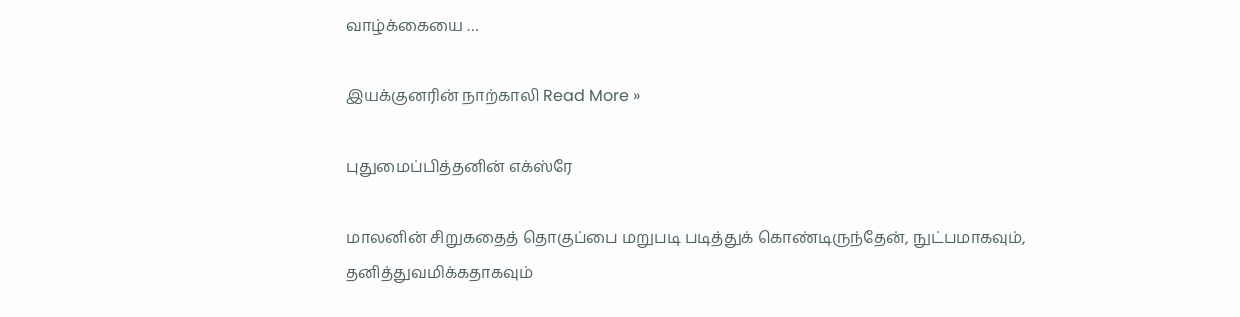வாழ்க்கையை …

இயக்குனரின் நாற்காலி Read More »

புதுமைப்பித்தனின் எக்ஸ்ரே

மாலனின் சிறுகதைத் தொகுப்பை மறுபடி படித்துக் கொண்டிருந்தேன், நுட்பமாகவும், தனித்துவமிக்கதாகவும்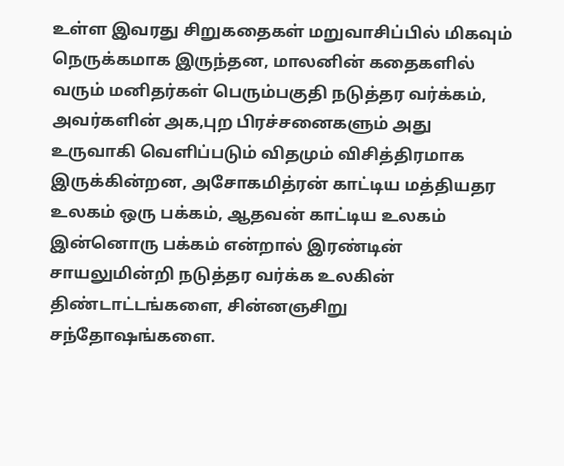உள்ள இவரது சிறுகதைகள் மறுவாசிப்பில் மிகவும் நெருக்கமாக இருந்தன, மாலனின் கதைகளில் வரும் மனிதர்கள் பெரும்பகுதி நடுத்தர வர்க்கம்,  அவர்களின் அக,புற பிரச்சனைகளும் அது உருவாகி வெளிப்படும் விதமும் விசித்திரமாக இருக்கின்றன, அசோகமித்ரன் காட்டிய மத்தியதர உலகம் ஒரு பக்கம், ஆதவன் காட்டிய உலகம் இன்னொரு பக்கம் என்றால் இரண்டின் சாயலுமின்றி நடுத்தர வர்க்க உலகின் திண்டாட்டங்களை, சின்னஞசிறு சந்தோஷங்களை.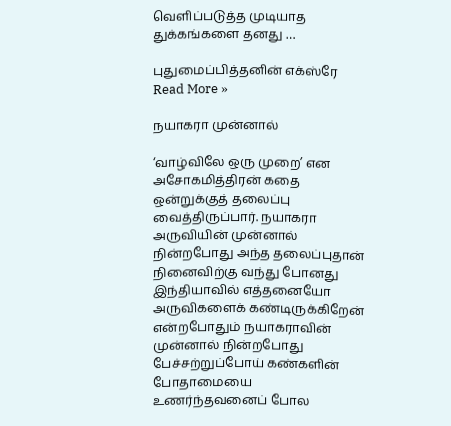வெளிப்படுத்த முடியாத துக்கங்களை தனது …

புதுமைப்பித்தனின் எக்ஸ்ரே Read More »

நயாகரா முன்னால்

‘வாழ்விலே ஒரு முறை’ என அசோகமித்திரன் கதை ஒன்றுக்குத் தலைப்பு வைத்திருப்பார். நயாகரா அருவியின் முன்னால் நின்றபோது அந்த தலைப்புதான் நினைவிற்கு வந்து போனது இந்தியாவில் எத்தனையோ அருவிகளைக் கண்டிருக்கிறேன் என்றபோதும் நயாகராவின் முன்னால் நின்றபோது பேச்சற்றுப்போய் கண்களின் போதாமையை உணர்ந்தவனைப் போல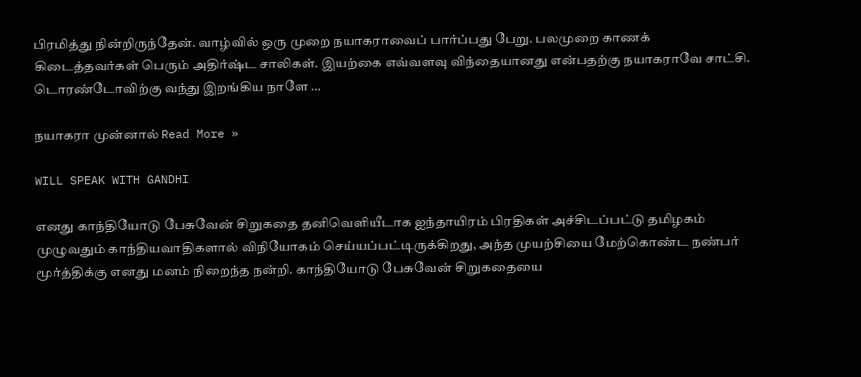பிரமித்து நின்றிருந்தேன். வாழ்வில் ஒரு முறை நயாகராவைப் பார்ப்பது பேறு. பலமுறை காணக் கிடைத்தவர்கள் பெரும் அதிர்ஷ்ட சாலிகள். இயற்கை எவ்வளவு விந்தையானது என்பதற்கு நயாகராவே சாட்சி. டொரண்டோவிற்கு வந்து இறங்கிய நாளே …

நயாகரா முன்னால் Read More »

WILL SPEAK WITH GANDHI

எனது காந்தியோடு பேசுவேன் சிறுகதை தனிவெளியீடாக ஐந்தாயிரம் பிரதிகள் அச்சிடப்பட்டு தமிழகம் முழுவதும் காந்தியவாதிகளால் விநியோகம் செய்யப்பட்டிருக்கிறது, அந்த முயற்சியை மேற்கொண்ட நண்பர் மூர்த்திக்கு எனது மனம் நிறைந்த நன்றி. காந்தியோடு பேசுவேன் சிறுகதையை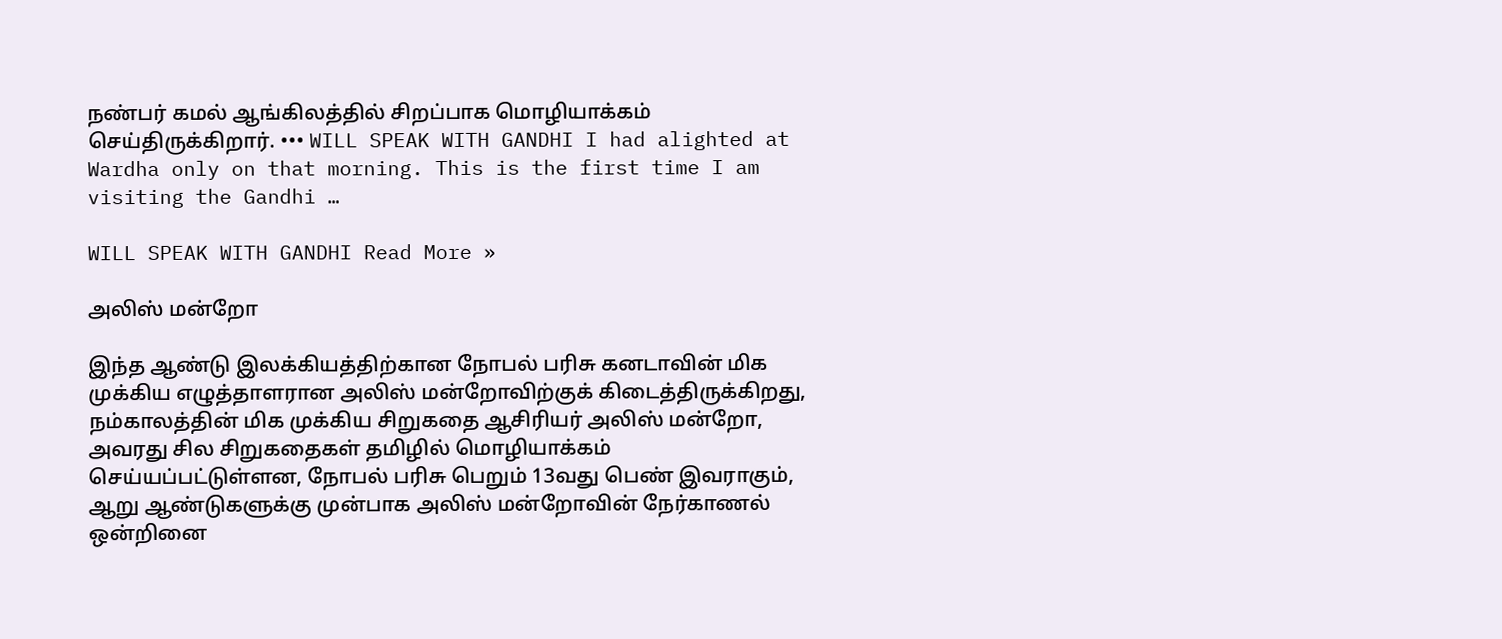நண்பர் கமல் ஆங்கிலத்தில் சிறப்பாக மொழியாக்கம் செய்திருக்கிறார். ••• WILL SPEAK WITH GANDHI I had alighted at Wardha only on that morning. This is the first time I am visiting the Gandhi …

WILL SPEAK WITH GANDHI Read More »

அலிஸ் மன்றோ

இந்த ஆண்டு இலக்கியத்திற்கான நோபல் பரிசு கனடாவின் மிக முக்கிய எழுத்தாளரான அலிஸ் மன்றோவிற்குக் கிடைத்திருக்கிறது, நம்காலத்தின் மிக முக்கிய சிறுகதை ஆசிரியர் அலிஸ் மன்றோ, அவரது சில சிறுகதைகள் தமிழில் மொழியாக்கம் செய்யப்பட்டுள்ளன, நோபல் பரிசு பெறும் 13வது பெண் இவராகும், ஆறு ஆண்டுகளுக்கு முன்பாக அலிஸ் மன்றோவின் நேர்காணல் ஒன்றினை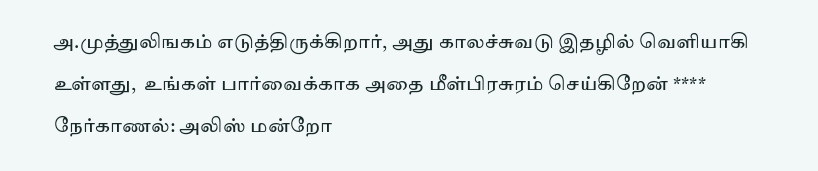அ.முத்துலிஙகம் எடுத்திருக்கிறார், அது காலச்சுவடு இதழில் வெளியாகி உள்ளது,  உங்கள் பார்வைக்காக அதை மீள்பிரசுரம் செய்கிறேன் **** நேர்காணல்: அலிஸ் மன்றோ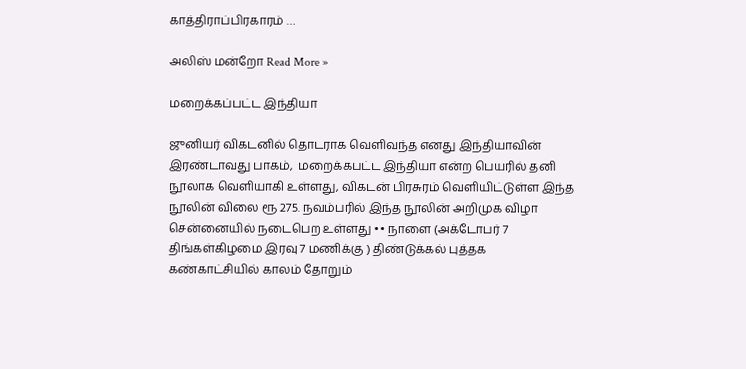காத்திராப்பிரகாரம் …

அலிஸ் மன்றோ Read More »

மறைக்கப்பட்ட இந்தியா

ஜுனியர் விகடனில் தொடராக வெளிவந்த எனது இந்தியாவின் இரண்டாவது பாகம்,  மறைக்கபட்ட இந்தியா என்ற பெயரில் தனி நூலாக வெளியாகி உள்ளது, விகடன் பிரசுரம் வெளியிட்டுள்ள இந்த நூலின் விலை ரூ 275. நவம்பரில் இந்த நூலின் அறிமுக விழா சென்னையில் நடைபெற உள்ளது •• நாளை (அக்டோபர் 7 திங்கள்கிழமை இரவு 7 மணிக்கு ) திண்டுக்கல் புத்தக கண்காட்சியில் காலம் தோறும்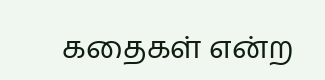கதைகள் என்ற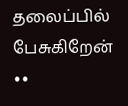தலைப்பில் பேசுகிறேன் ••